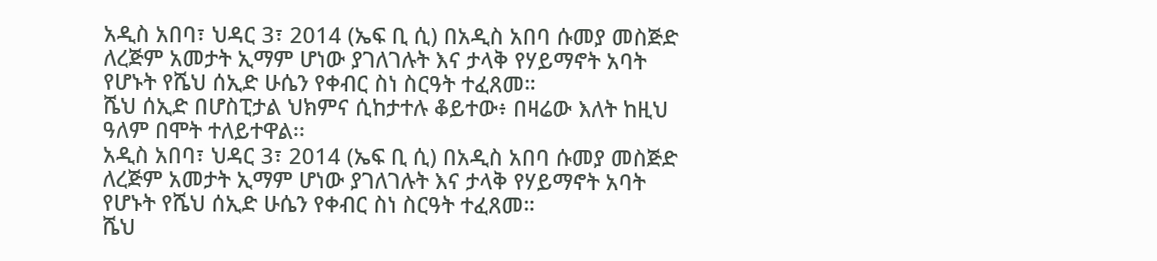አዲስ አበባ፣ ህዳር 3፣ 2014 (ኤፍ ቢ ሲ) በአዲስ አበባ ሱመያ መስጅድ ለረጅም አመታት ኢማም ሆነው ያገለገሉት እና ታላቅ የሃይማኖት አባት የሆኑት የሼህ ሰኢድ ሁሴን የቀብር ስነ ስርዓት ተፈጸመ።
ሼህ ሰኢድ በሆስፒታል ህክምና ሲከታተሉ ቆይተው፥ በዛሬው እለት ከዚህ ዓለም በሞት ተለይተዋል፡፡
አዲስ አበባ፣ ህዳር 3፣ 2014 (ኤፍ ቢ ሲ) በአዲስ አበባ ሱመያ መስጅድ ለረጅም አመታት ኢማም ሆነው ያገለገሉት እና ታላቅ የሃይማኖት አባት የሆኑት የሼህ ሰኢድ ሁሴን የቀብር ስነ ስርዓት ተፈጸመ።
ሼህ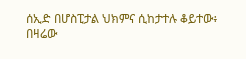ሰኢድ በሆስፒታል ህክምና ሲከታተሉ ቆይተው፥ በዛሬው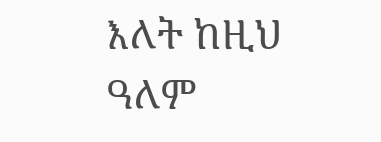እለት ከዚህ ዓለም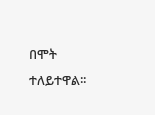በሞት ተለይተዋል፡፡